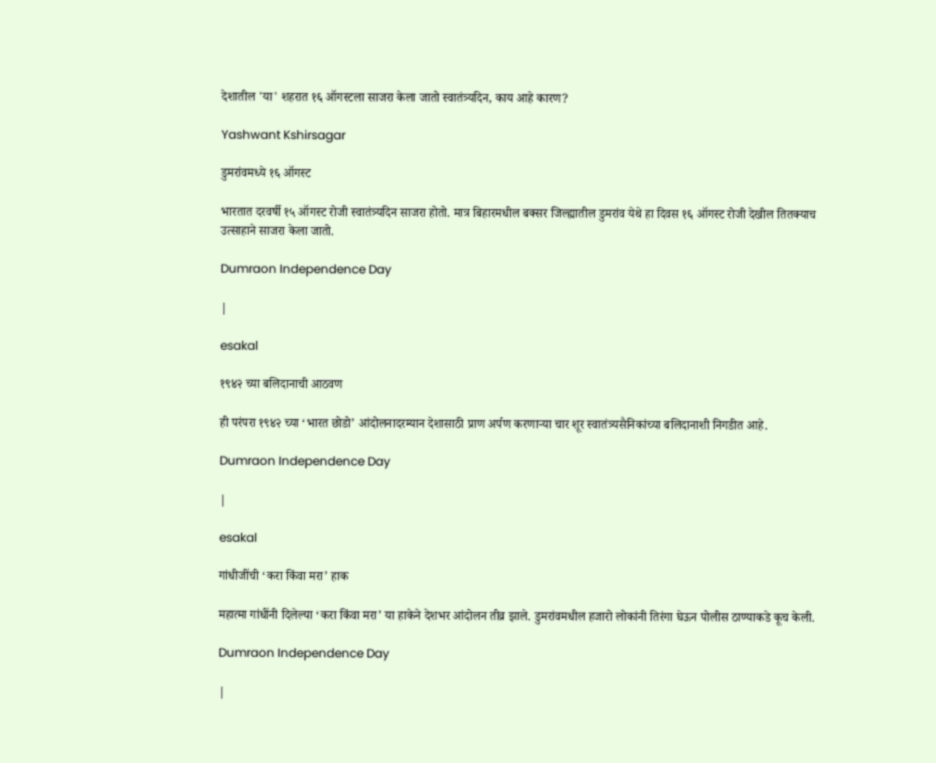देशातील 'या' शहरात १६ ऑगस्टला साजरा केला जातो स्वातंत्र्यदिन, काय आहे कारण?

Yashwant Kshirsagar

डुमरांवमध्ये १६ ऑगस्ट

भारतात दरवर्षी १५ ऑगस्ट रोजी स्वातंत्र्यदिन साजरा होतो. मात्र बिहारमधील बक्सर जिल्ह्यातील डुमरांव येथे हा दिवस १६ ऑगस्ट रोजी देखील तितक्याच उत्साहाने साजरा केला जातो.

Dumraon Independence Day

|

esakal

१९४२ च्या बलिदानाची आठवण

ही परंपरा १९४२ च्या ‘भारत छोडो’ आंदोलनादरम्यान देशासाठी प्राण अर्पण करणाऱ्या चार शूर स्वातंत्र्यसैनिकांच्या बलिदानाशी निगडीत आहे.

Dumraon Independence Day

|

esakal

गांधीजींची ‘करा किंवा मरा’ हाक

महात्मा गांधींनी दिलेल्या ‘करा किंवा मरा’ या हाकेने देशभर आंदोलन तीव्र झाले. डुमरांवमधील हजारो लोकांनी तिरंगा घेऊन पोलीस ठाण्याकडे कूच केली.

Dumraon Independence Day

|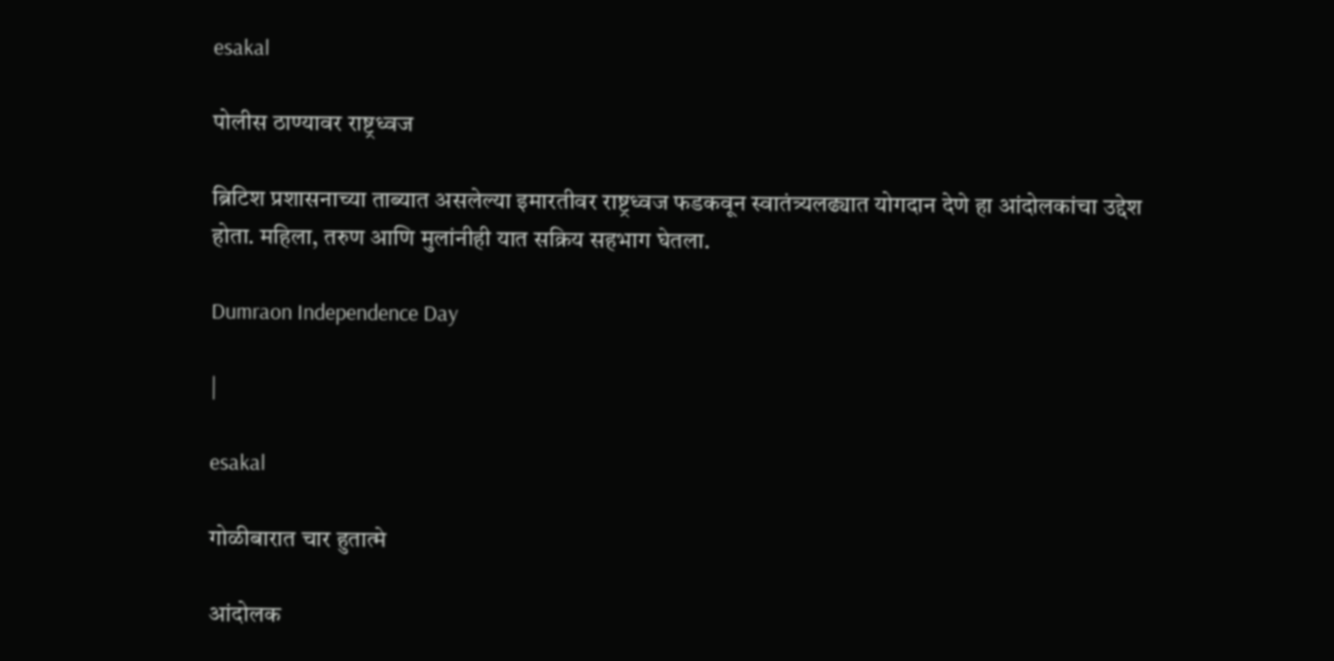esakal

पोलीस ठाण्यावर राष्ट्रध्वज

ब्रिटिश प्रशासनाच्या ताब्यात असलेल्या इमारतीवर राष्ट्रध्वज फडकवून स्वातंत्र्यलढ्यात योगदान देणे हा आंदोलकांचा उद्देश होता. महिला, तरुण आणि मुलांनीही यात सक्रिय सहभाग घेतला.

Dumraon Independence Day

|

esakal

गोळीबारात चार हुतात्मे

आंदोलक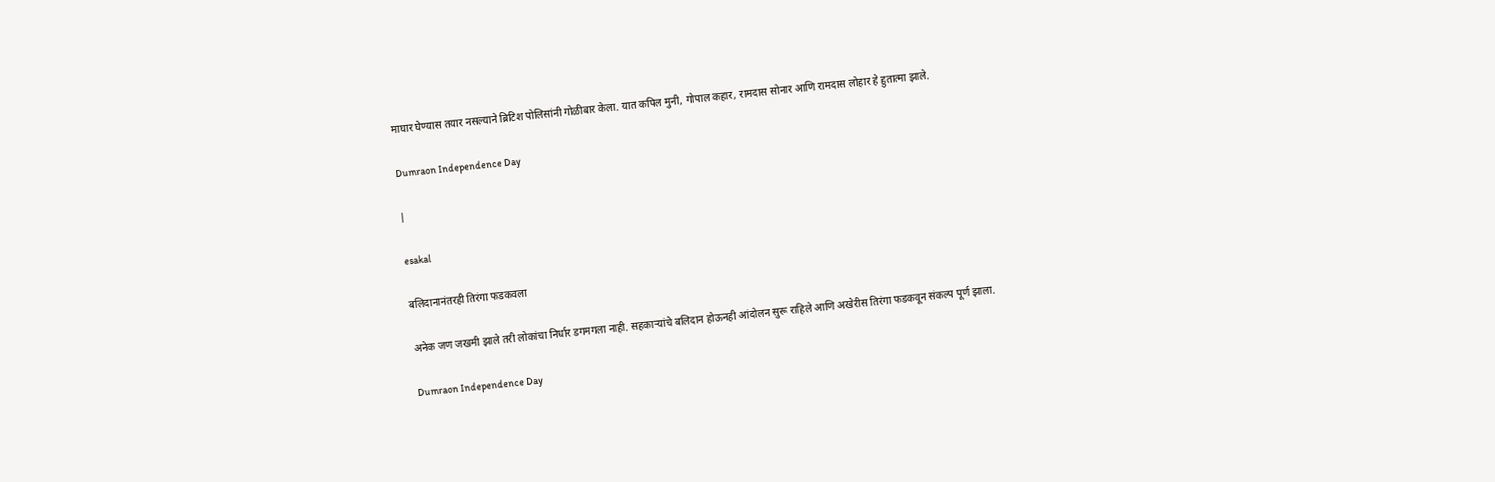माघार घेण्यास तयार नसल्याने ब्रिटिश पोलिसांनी गोळीबार केला. यात कपिल मुनी, गोपाल कहार, रामदास सोनार आणि रामदास लोहार हे हुतात्मा झाले.

Dumraon Independence Day

|

esakal

बलिदानानंतरही तिरंगा फडकवला

अनेक जण जखमी झाले तरी लोकांचा निर्धार डगमगला नाही. सहकाऱ्यांचे बलिदान होऊनही आंदोलन सुरू राहिले आणि अखेरीस तिरंगा फडकवून संकल्प पूर्ण झाला.

Dumraon Independence Day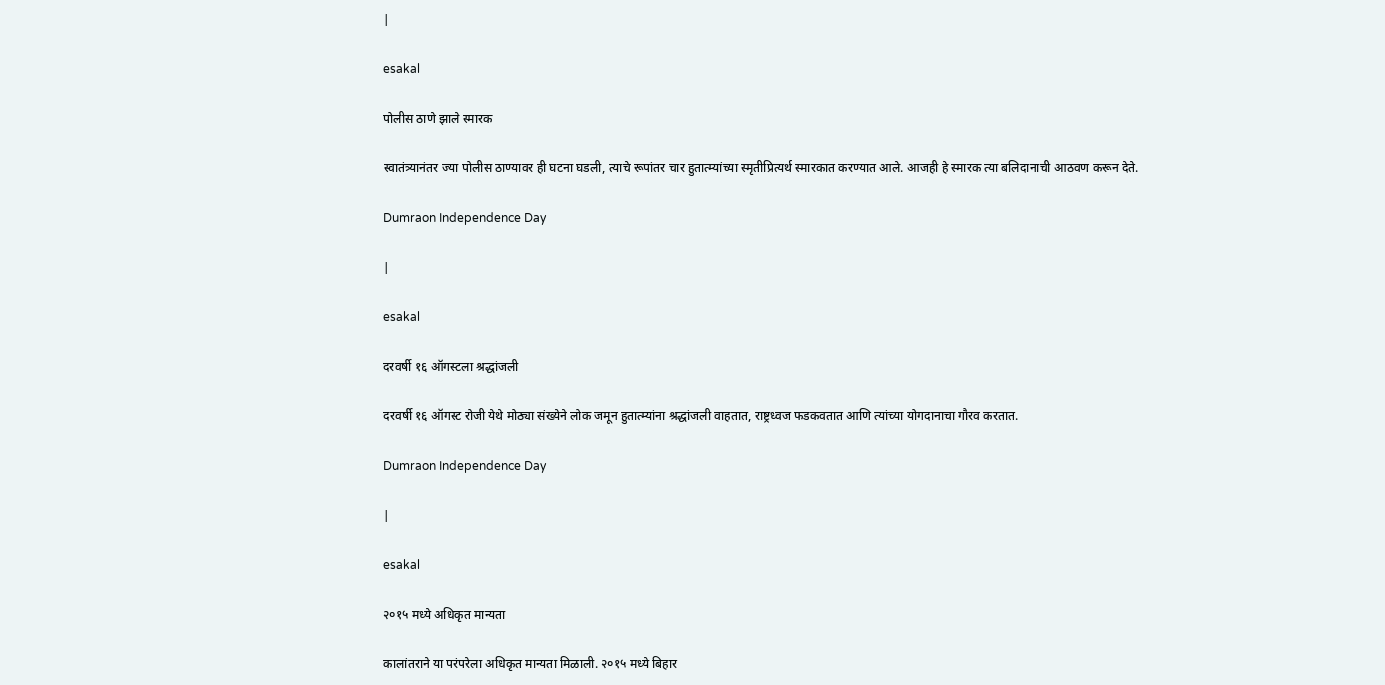|

esakal

पोलीस ठाणे झाले स्मारक

स्वातंत्र्यानंतर ज्या पोलीस ठाण्यावर ही घटना घडली, त्याचे रूपांतर चार हुतात्म्यांच्या स्मृतीप्रित्यर्थ स्मारकात करण्यात आले. आजही हे स्मारक त्या बलिदानाची आठवण करून देते.

Dumraon Independence Day

|

esakal

दरवर्षी १६ ऑगस्टला श्रद्धांजली

दरवर्षी १६ ऑगस्ट रोजी येथे मोठ्या संख्येने लोक जमून हुतात्म्यांना श्रद्धांजली वाहतात, राष्ट्रध्वज फडकवतात आणि त्यांच्या योगदानाचा गौरव करतात.

Dumraon Independence Day

|

esakal

२०१५ मध्ये अधिकृत मान्यता

कालांतराने या परंपरेला अधिकृत मान्यता मिळाली. २०१५ मध्ये बिहार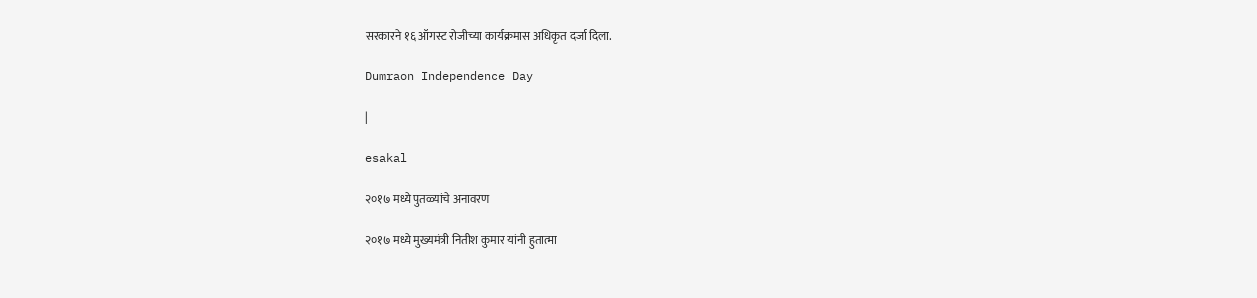सरकारने १६ ऑगस्ट रोजीच्या कार्यक्रमास अधिकृत दर्जा दिला.

Dumraon Independence Day

|

esakal

२०१७ मध्ये पुतळ्यांचे अनावरण

२०१७ मध्ये मुख्यमंत्री नितीश कुमार यांनी हुतात्मा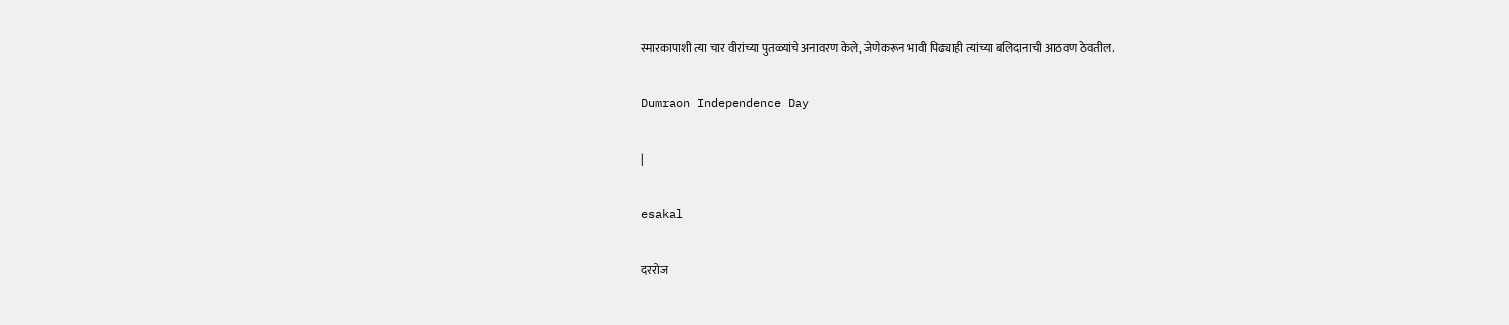स्मारकापाशी त्या चार वीरांच्या पुतळ्यांचे अनावरण केले, जेणेकरून भावी पिढ्याही त्यांच्या बलिदानाची आठवण ठेवतील.

Dumraon Independence Day

|

esakal

दररोज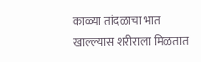काळ्या तांदळाचा भात खाल्ल्यास शरीराला मिळतात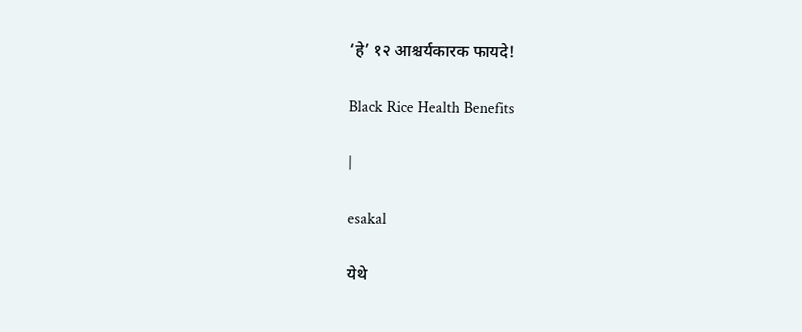‘हे’ १२ आश्चर्यकारक फायदे!

Black Rice Health Benefits

|

esakal

येथे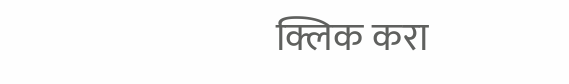क्लिक करा